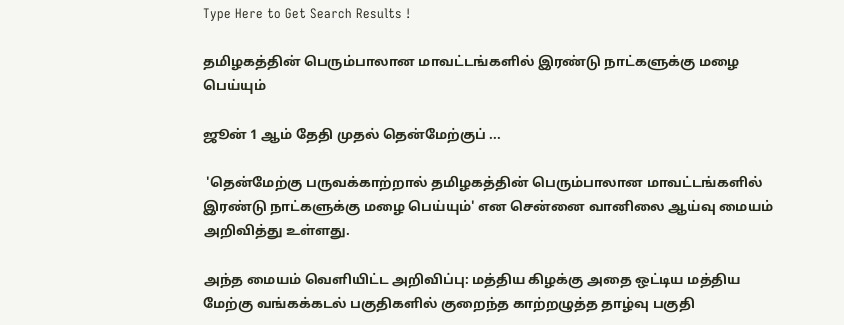Type Here to Get Search Results !

தமிழகத்தின் பெரும்பாலான மாவட்டங்களில் இரண்டு நாட்களுக்கு மழை பெய்யும்

ஜூன் 1 ஆம் தேதி முதல் தென்மேற்குப் ...

 'தென்மேற்கு பருவக்காற்றால் தமிழகத்தின் பெரும்பாலான மாவட்டங்களில் இரண்டு நாட்களுக்கு மழை பெய்யும்' என சென்னை வானிலை ஆய்வு மையம் அறிவித்து உள்ளது.

அந்த மையம் வெளியிட்ட அறிவிப்பு: மத்திய கிழக்கு அதை ஒட்டிய மத்திய மேற்கு வங்கக்கடல் பகுதிகளில் குறைந்த காற்றழுத்த தாழ்வு பகுதி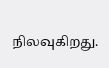நிலவுகிறது.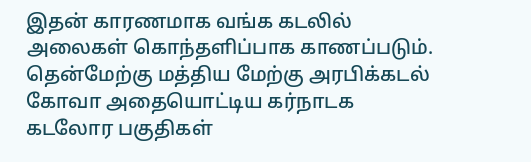இதன் காரணமாக வங்க கடலில் அலைகள் கொந்தளிப்பாக காணப்படும். தென்மேற்கு மத்திய மேற்கு அரபிக்கடல் கோவா அதையொட்டிய கர்நாடக கடலோர பகுதிகள்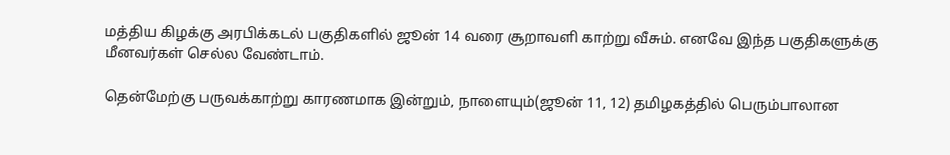மத்திய கிழக்கு அரபிக்கடல் பகுதிகளில் ஜூன் 14 வரை சூறாவளி காற்று வீசும். எனவே இந்த பகுதிகளுக்கு மீனவர்கள் செல்ல வேண்டாம்.

தென்மேற்கு பருவக்காற்று காரணமாக இன்றும், நாளையும்(ஜூன் 11, 12) தமிழகத்தில் பெரும்பாலான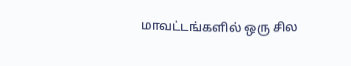மாவட்டங்களில் ஒரு சில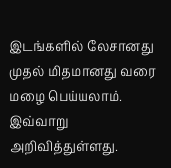இடங்களில் லேசானது முதல் மிதமானது வரை மழை பெய்யலாம். இவ்வாறு அறிவித்துள்ளது.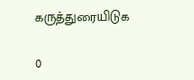கருத்துரையிடுக

0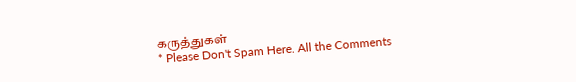கருத்துகள்
* Please Don't Spam Here. All the Comments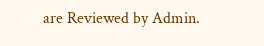are Reviewed by Admin.